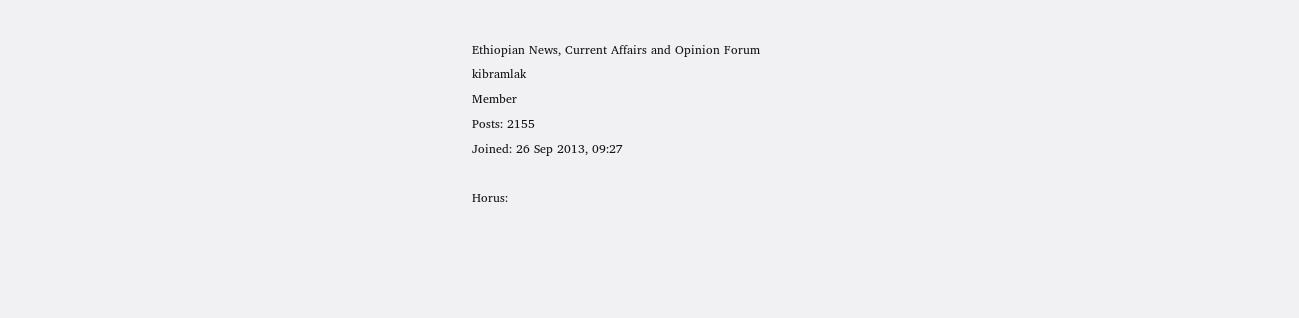Ethiopian News, Current Affairs and Opinion Forum
kibramlak
Member
Posts: 2155
Joined: 26 Sep 2013, 09:27

Horus: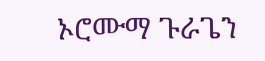ኦሮሙማ ጉራጌን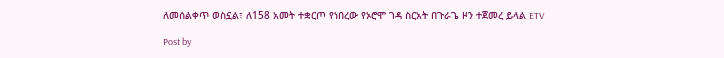ለመሰልቀጥ ወስኗል፣ ለ158 አመት ተቋርጦ የነበረው የኦሮሞ ገዳ ስርአት በጉራጌ ዞን ተጀመረ ይላል ETV

Post by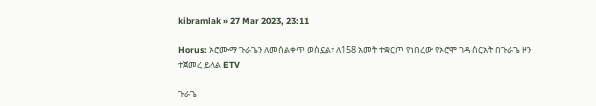kibramlak » 27 Mar 2023, 23:11

Horus: ኦሮሙማ ጉራጌን ለመሰልቀጥ ወስኗል፣ ለ158 አመት ተቋርጦ የነበረው የኦሮሞ ገዳ ስርአት በጉራጌ ዞን ተጀመረ ይላል ETV

ጉራጌ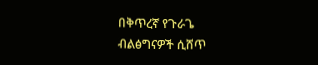በቅጥረኛ የጉራጌ ብልፅግናዎች ሲሸጥ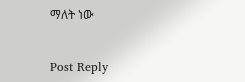ማለት ነው


Post Reply